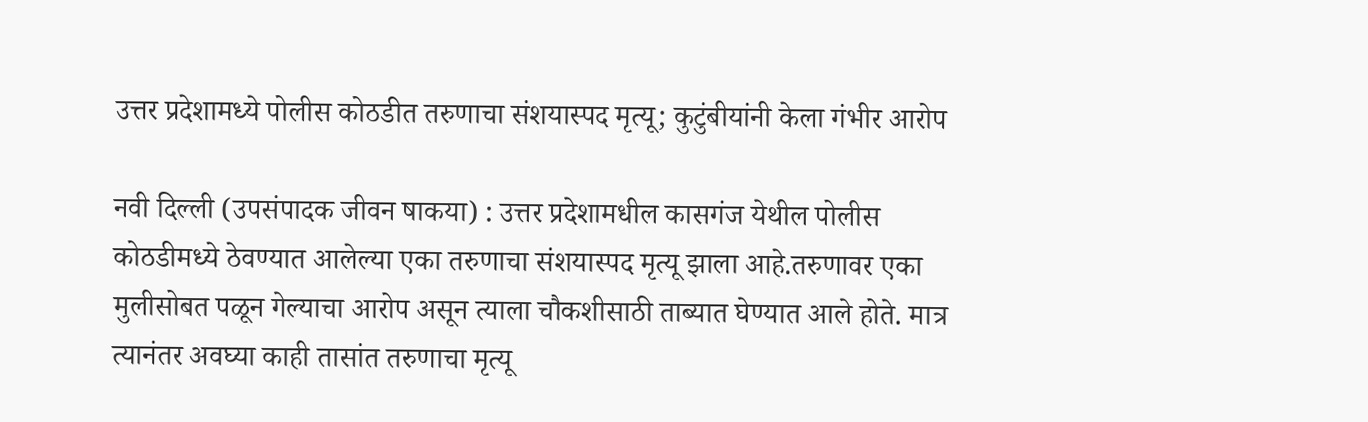उत्तर प्रदेशामध्ये पोलीस कोठडीत तरुणाचा संशयास्पद मृत्यू; कुटुंबीयांनी केला गंभीर आरोप

नवी दिल्ली (उपसंपादक जीवन षाकया) : उत्तर प्रदेशामधील कासगंज येथील पोलीस कोठडीमध्ये ठेवण्यात आलेल्या एका तरुणाचा संशयास्पद मृत्यू झाला आहे.तरुणावर एका मुलीसोबत पळून गेल्याचा आरोप असून त्याला चौकशीसाठी ताब्यात घेण्यात आले होते. मात्र त्यानंतर अवघ्या काही तासांत तरुणाचा मृत्यू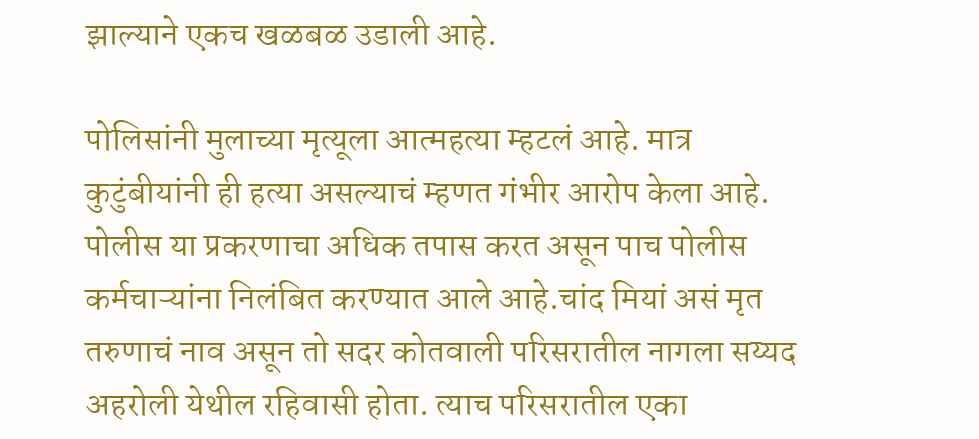झाल्याने एकच खळबळ उडाली आहे.

पोलिसांनी मुलाच्या मृत्यूला आत्महत्या म्हटलं आहे. मात्र कुटुंबीयांनी ही हत्या असल्याचं म्हणत गंभीर आरोप केला आहे. पोलीस या प्रकरणाचा अधिक तपास करत असून पाच पोलीस कर्मचाऱ्यांना निलंबित करण्यात आले आहे.चांद मियां असं मृत तरुणाचं नाव असून तो सदर कोतवाली परिसरातील नागला सय्यद अहरोली येथील रहिवासी होता. त्याच परिसरातील एका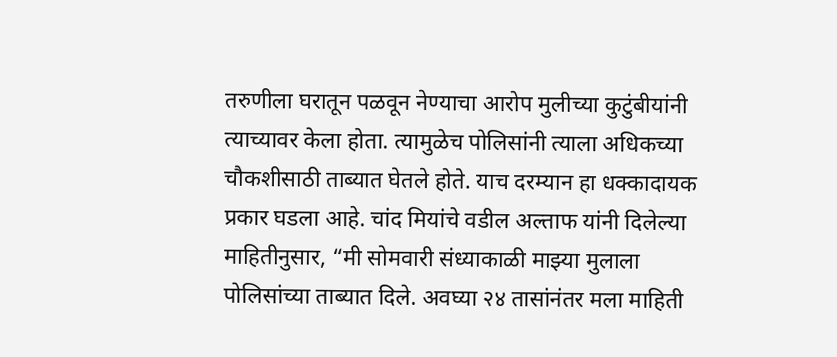तरुणीला घरातून पळवून नेण्याचा आरोप मुलीच्या कुटुंबीयांनी त्याच्यावर केला होता. त्यामुळेच पोलिसांनी त्याला अधिकच्या चौकशीसाठी ताब्यात घेतले होते. याच दरम्यान हा धक्कादायक प्रकार घडला आहे. चांद मियांचे वडील अल्ताफ यांनी दिलेल्या माहितीनुसार, “मी सोमवारी संध्याकाळी माझ्या मुलाला पोलिसांच्या ताब्यात दिले. अवघ्या २४ तासांनंतर मला माहिती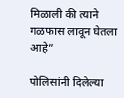मिळाली की त्याने गळफास लावून घेतला आहे”

पोलिसांनी दिलेल्या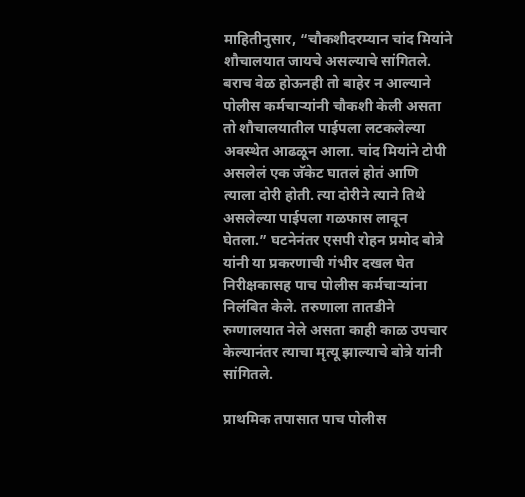माहितीनुसार, “चौकशीदरम्यान चांद मियांने शौचालयात जायचे असल्याचे सांगितले. बराच वेळ होऊनही तो बाहेर न आल्याने पोलीस कर्मचार्‍यांनी चौकशी केली असता तो शौचालयातील पाईपला लटकलेल्या अवस्थेत आढळून आला. चांद मियांने टोपी असलेलं एक जॅकेट घातलं होतं आणि त्याला दोरी होती. त्या दोरीने त्याने तिथे असलेल्या पाईपला गळफास लावून घेतला.” घटनेनंतर एसपी रोहन प्रमोद बोत्रे यांनी या प्रकरणाची गंभीर दखल घेत निरीक्षकासह पाच पोलीस कर्मचाऱ्यांना निलंबित केले. तरुणाला तातडीने रुग्णालयात नेले असता काही काळ उपचार केल्यानंतर त्याचा मृत्यू झाल्याचे बोत्रे यांनी सांगितले.

प्राथमिक तपासात पाच पोलीस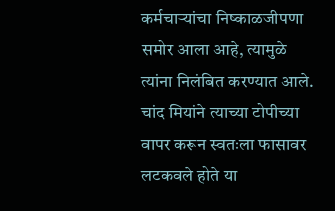कर्मचाऱ्यांचा निष्काळजीपणा समोर आला आहे, त्यामुळे त्यांना निलंबित करण्यात आले. चांद मियांने त्याच्या टोपीच्या वापर करून स्वतःला फासावर लटकवले होते या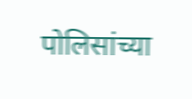पोलिसांच्या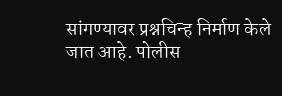सांगण्यावर प्रश्नचिन्ह निर्माण केले जात आहे. पोलीस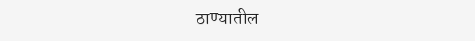ठाण्यातील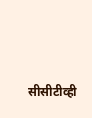सीसीटीव्ही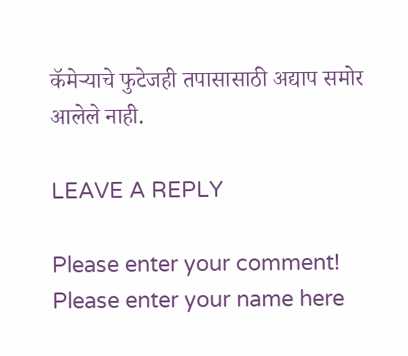कॅमेऱ्याचे फुटेजही तपासासाठी अद्याप समोर आलेले नाही.

LEAVE A REPLY

Please enter your comment!
Please enter your name here